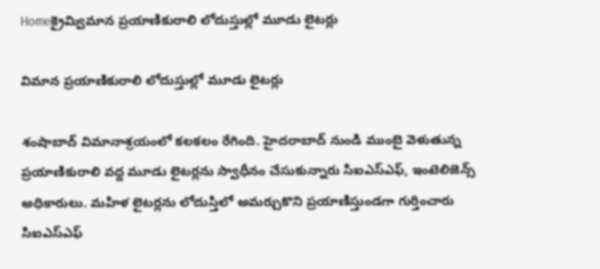Homeక్రైమ్విమాన ప్రయాణికురాలి లోదుస్తుల్లో మూడు లైటర్లు

విమాన ప్రయాణికురాలి లోదుస్తుల్లో మూడు లైటర్లు

శంషాబాద్ విమానాశ్రయంలో కలకలం రేగింది. హైదరాబాద్ నుండి ముంబై వెళుతున్న ప్రయాణికురాలి వద్ద మూడు లైటర్లను స్వాధీనం చేసుకున్నారు సిఐఎస్ఎఫ్, ఇంటెలిజెన్స్ అధికారులు. మహిళ లైటర్లను లోదుస్తిలో అమర్చుకొని ప్రయాణిస్తుండగా గుర్తించారు సిఐఎస్ఎఫ్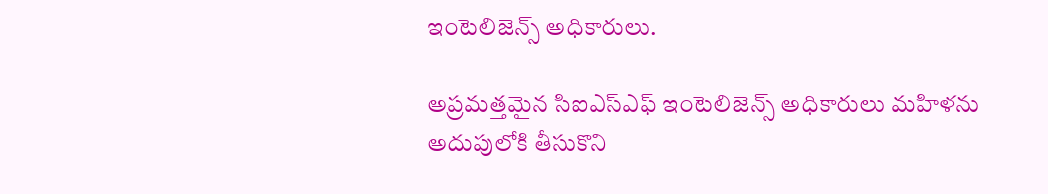ఇంటెలిజెన్స్ అధికారులు.

అప్రమత్తమైన సిఐఎస్ఎఫ్ ఇంటెలిజెన్స్ అధికారులు మహిళను అదుపులోకి తీసుకొని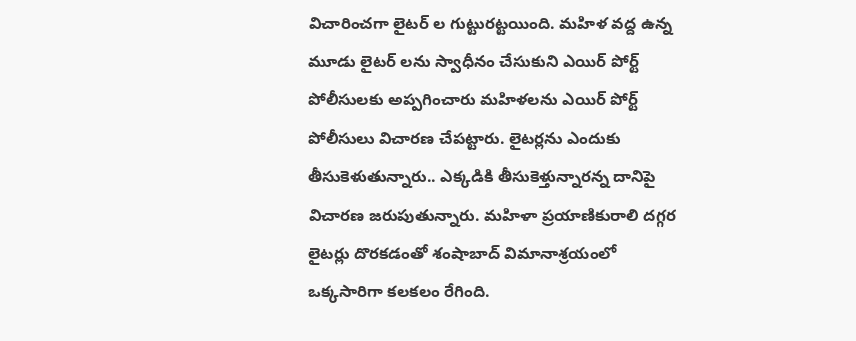విచారించగా లైటర్ ల గుట్టురట్టయింది. మహిళ వద్ద ఉన్న మూడు లైటర్ లను స్వాధీనం చేసుకుని ఎయిర్ పోర్ట్ పోలీసులకు అప్పగించారు మహిళలను ఎయిర్ పోర్ట్ పోలీసులు విచారణ చేపట్టారు. లైటర్లను ఎందుకు తీసుకెళుతున్నారు.. ఎక్కడికి తీసుకెళ్తున్నారన్న దానిపై విచారణ జరుపుతున్నారు. మహిళా ప్రయాణికురాలి దగ్గర లైటర్లు దొరకడంతో శంషాబాద్ విమానాశ్రయంలో ఒక్కసారిగా కలకలం రేగింది.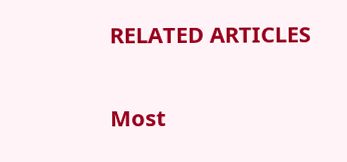RELATED ARTICLES

Most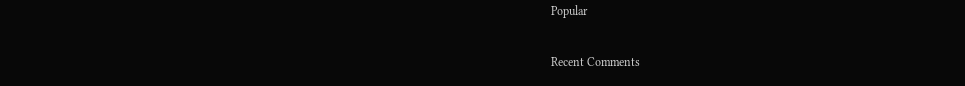Popular

Recent Comments